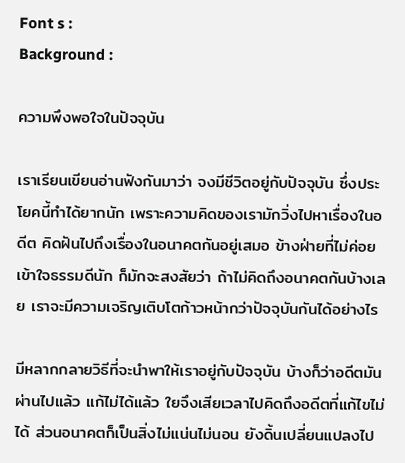Font s :
Background :

ความพึงพอใจในปัจจุบัน

เราเรียนเขียนอ่านฟังกันมาว่า จงมีชีวิตอยู่กับปัจจุบัน ซึ่งประโยคนี้ทำได้ยากนัก เพราะความคิดของเรามักวิ่งไปหาเรื่องในอดีต คิดฝันไปถึงเรื่องในอนาคตกันอยู่เสมอ ข้างฝ่ายที่ไม่ค่อยเข้าใจธรรมดีนัก ก็มักจะสงสัยว่า ถ้าไม่คิดถึงอนาคตกันบ้างเลย เราจะมีความเจริญเติบโตก้าวหน้ากว่าปัจจุบันกันได้อย่างไร

มีหลากกลายวิธีที่จะนำพาให้เราอยู่กับปัจจุบัน บ้างก็ว่าอดีตมันผ่านไปแล้ว แก้ไม่ได้แล้ว ใยจึงเสียเวลาไปคิดถึงอดีตที่แก้ไขไม่ได้ ส่วนอนาคตก็เป็นสิ่งไม่แน่นไม่นอน ยังดิ้นเปลี่ยนแปลงไป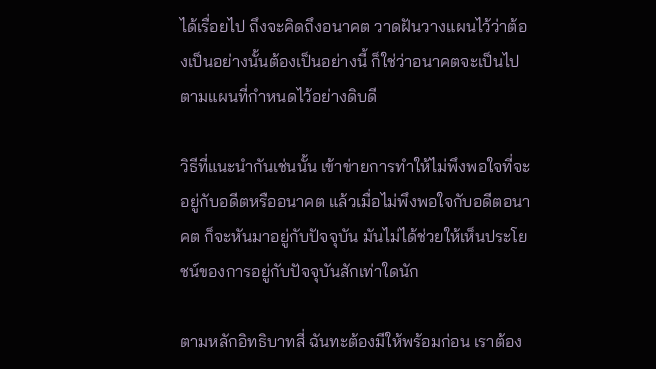ได้เรื่อยไป ถึงจะคิดถึงอนาคต วาดฝันวางแผนไว้ว่าต้องเป็นอย่างนั้นต้องเป็นอย่างนี้ ก็ใช่ว่าอนาคตจะเป็นไปตามแผนที่กำหนดไว้อย่างดิบดี

วิธีที่แนะนำกันเช่นนั้น เข้าข่ายการทำให้ไม่พึงพอใจที่จะอยู่กับอดีตหรืออนาคต แล้วเมื่อไม่พึงพอใจกับอดีตอนาคต ก็จะหันมาอยู่กับปัจจุบัน มันไม่ได้ช่วยให้เห็นประโยชน์ของการอยู่กับปัจจุบันสักเท่าใดนัก

ตามหลักอิทธิบาทสี่ ฉันทะต้องมีให้พร้อมก่อน เราต้อง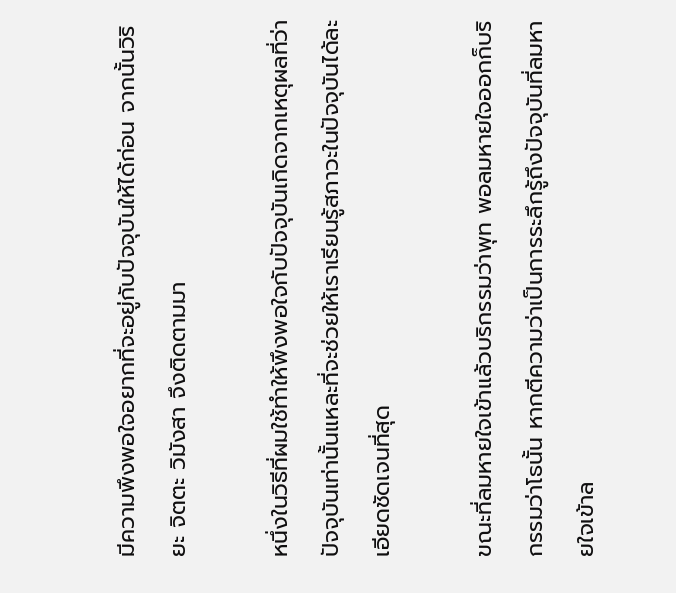มีความพึงพอใจอยากที่จะอยู่กับปัจจุบันให้ได้ก่อน จากนั้นวิริยะ จิตตะ วิมังสา จึงติดตามมา

หนึ่งในวิธีที่ผมใช้ทำให้พึงพอใจกับปัจจุบันเกิดจากเหตุผลที่ว่า ปัจจุบันเท่านั้นแหละที่จะช่วยให้เราเรียนรู้สภาวะในปัจจุบันได้ละเอียดชัดเจนที่สุด

ขณะที่ลมหายใจเข้าแล้วบริกรรมว่าพุท พอลมหายใจออกก็บริกรรมว่าโธนั้น หากตีความว่าเป็นการระลึกรู้ถึงปัจจุบันที่ลมหายใจเข้าล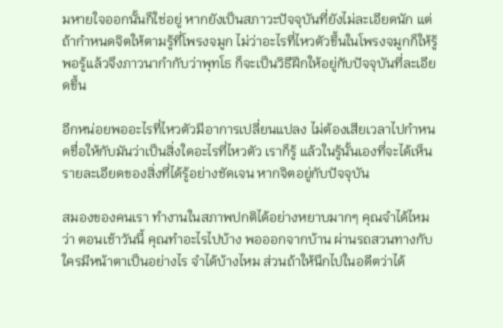มหายใจออกนั้นก็ใช่อยู่ หากยังเป็นสภาวะปัจจุบันที่ยังไม่ละเอียดนัก แต่ถ้ากำหนดจิตให้ตามรู้ที่โพรงจมูก ไม่ว่าอะไรที่ไหวตัวขึ้นในโพรงจมูกก็ให้รู้ พอรู้แล้วจึงภาวนากำกับว่าพุทโธ ก็จะเป็นวิธีฝึกให้อยู่กับปัจจุบันที่ละเอียดขึ้น

อีกหน่อยพออะไรที่ไหวตัวมีอาการเปลี่ยนแปลง ไม่ต้องเสียเวลาไปกำหนดชื่อให้กับมันว่าเป็นสิ่งใดอะไรที่ไหวตัว เราก็รู้ แล้วในรู้นั้นเองที่จะได้เห็นรายละเอียดของสิ่งที่ได้รู้อย่างชัดเจน หากจิตอยู่กับปัจจุบัน

สมองของคนเรา ทำงานในสภาพปกติได้อย่างหยาบมากๆ คุณจำได้ไหมว่า ตอนเช้าวันนี้ คุณทำอะไรไปบ้าง พอออกจากบ้าน ผ่านรถสวนทางกับใครมีหน้าตาเป็นอย่างไร จำได้บ้างไหม ส่วนถ้าให้นึกไปในอดีตว่าได้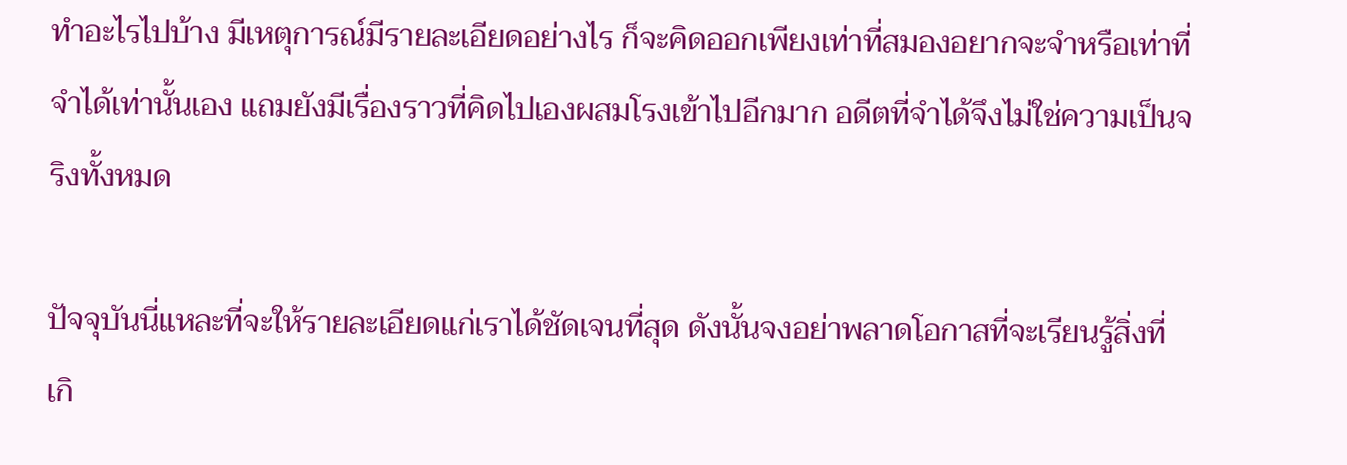ทำอะไรไปบ้าง มีเหตุการณ์มีรายละเอียดอย่างไร ก็จะคิดออกเพียงเท่าที่สมองอยากจะจำหรือเท่าที่จำได้เท่านั้นเอง แถมยังมีเรื่องราวที่คิดไปเองผสมโรงเข้าไปอีกมาก อดีตที่จำได้จึงไม่ใช่ความเป็นจริงทั้งหมด

ปัจจุบันนี่แหละที่จะให้รายละเอียดแก่เราได้ชัดเจนที่สุด ดังนั้นจงอย่าพลาดโอกาสที่จะเรียนรู้สิ่งที่เกิ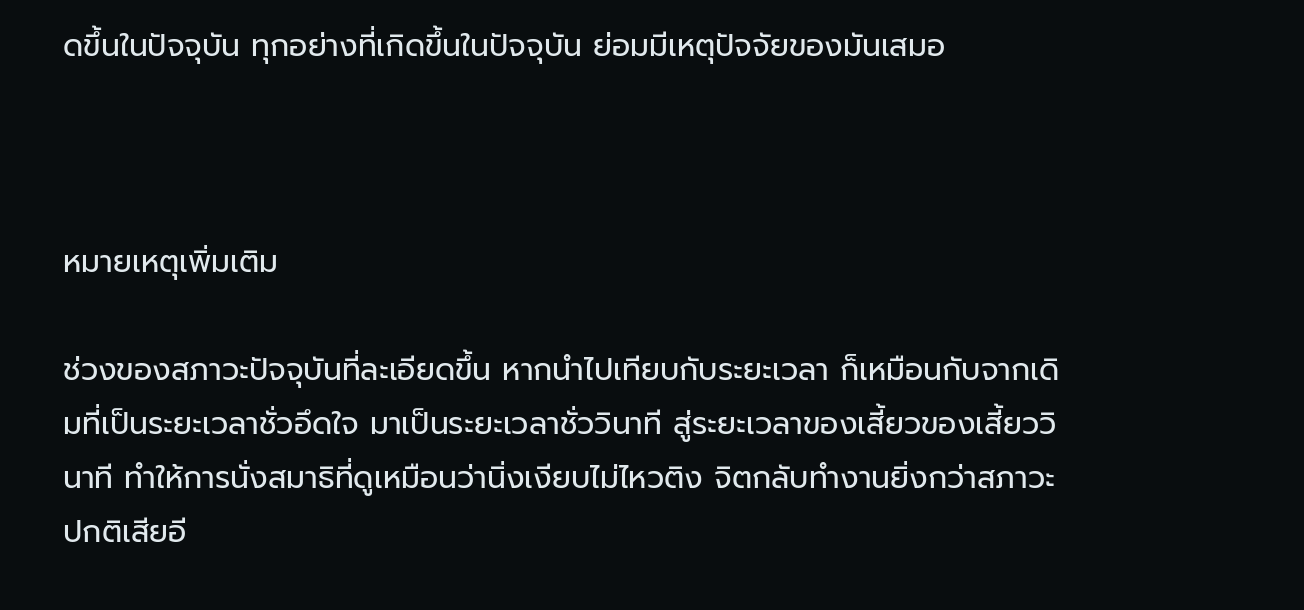ดขึ้นในปัจจุบัน ทุกอย่างที่เกิดขึ้นในปัจจุบัน ย่อมมีเหตุปัจจัยของมันเสมอ



หมายเหตุเพิ่มเติม

ช่วงของสภาวะปัจจุบันที่ละเอียดขึ้น หากนำไปเทียบกับระยะเวลา ก็เหมือนกับจากเดิมที่เป็นระยะเวลาชั่วอึดใจ มาเป็นระยะเวลาชั่ววินาที สู่ระยะเวลาของเสี้ยวของเสี้ยววินาที ทำให้การนั่งสมาธิที่ดูเหมือนว่านิ่งเงียบไม่ไหวติง จิตกลับทำงานยิ่งกว่าสภาวะปกติเสียอี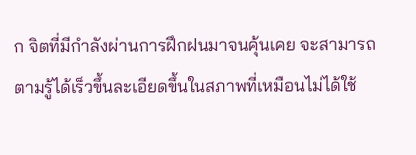ก จิตที่มีกำลังผ่านการฝึกฝนมาจนคุ้นเคย จะสามารถตามรู้ได้เร็วขึ้นละเอียดขึ้นในสภาพที่เหมือนไม่ได้ใช้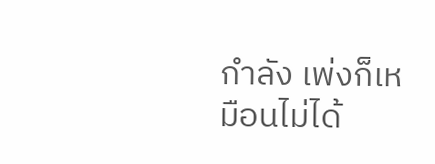กำลัง เพ่งก็เหมือนไม่ได้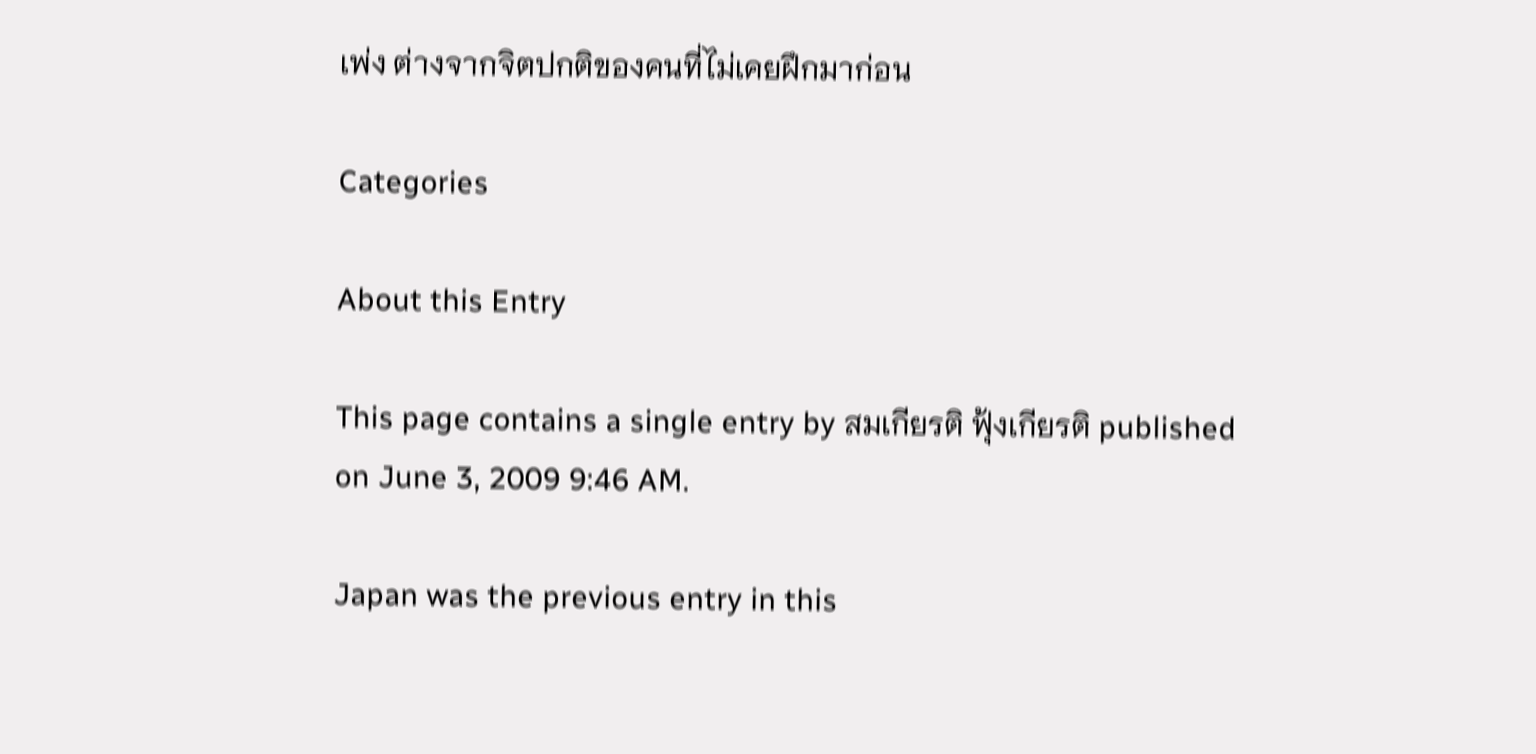เพ่ง ต่างจากจิตปกติของคนที่ไม่เคยฝึกมาก่อน

Categories

About this Entry

This page contains a single entry by สมเกียรติ ฟุ้งเกียรติ published on June 3, 2009 9:46 AM.

Japan was the previous entry in this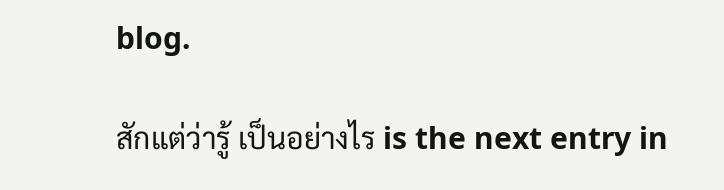blog.

สักแต่ว่ารู้ เป็นอย่างไร is the next entry in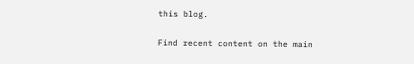this blog.

Find recent content on the main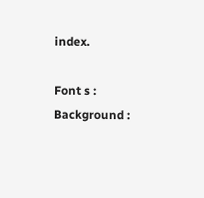index.

Font s :
Background :